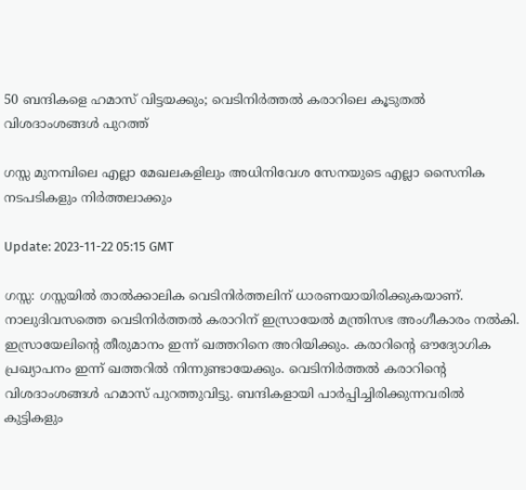50 ബന്ദികളെ ഹമാസ് വിട്ടയക്കും; വെടിനിര്‍ത്തല്‍ കരാറിലെ കൂടുതല്‍ വിശദാംശങ്ങള്‍ പുറത്ത്

ഗസ്സ മുനമ്പിലെ എല്ലാ മേഖലകളിലും അധിനിവേശ സേനയുടെ എല്ലാ സൈനിക നടപടികളും നിര്‍ത്തലാക്കും

Update: 2023-11-22 05:15 GMT

ഗസ്സ: ഗസ്സയില്‍ താല്‍ക്കാലിക വെടിനിര്‍ത്തലിന് ധാരണയായിരിക്കുകയാണ്. നാലുദിവസത്തെ വെടിനിര്‍ത്തല്‍ കരാറിന് ഇസ്രായേല്‍ മന്ത്രിസഭ അംഗീകാരം നല്‍കി. ഇസ്രായേലിന്‍റെ തീരുമാനം ഇന്ന് ഖത്തറിനെ അറിയിക്കും. കരാറിന്‍റെ ഔദ്യോഗിക പ്രഖ്യാപനം ഇന്ന് ഖത്തറിൽ നിന്നുണ്ടായേക്കും. വെടിനിര്‍ത്തല്‍ കരാറിന്‍റെ വിശദാംശങ്ങള്‍ ഹമാസ് പുറത്തുവിട്ടു. ബന്ദികളായി പാര്‍പ്പിച്ചിരിക്കുന്നവരില്‍ കുട്ടികളും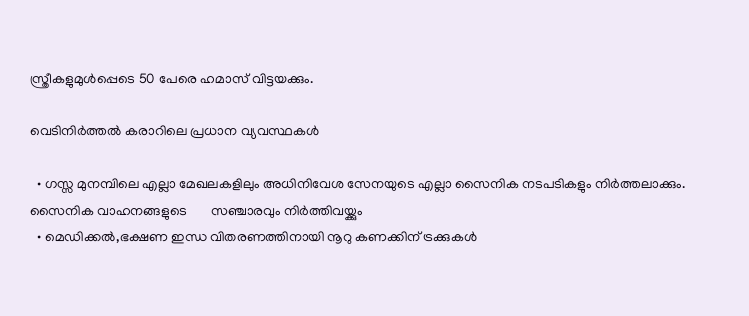സ്ത്രീകളുമുള്‍പ്പെടെ 50 പേരെ ഹമാസ് വിട്ടയക്കും.

വെടിനിര്‍ത്തല്‍ കരാറിലെ പ്രധാന വ്യവസ്ഥകള്‍

  • ഗസ്സ മുനമ്പിലെ എല്ലാ മേഖലകളിലും അധിനിവേശ സേനയുടെ എല്ലാ സൈനിക നടപടികളും നിര്‍ത്തലാക്കും. സൈനിക വാഹനങ്ങളുടെ       സഞ്ചാരവും നിര്‍ത്തിവയ്ക്കും
  • മെഡിക്കല്‍,ഭക്ഷണ ഇന്ധ വിതരണത്തിനായി നൂറു കണക്കിന് ട്രക്കുകള്‍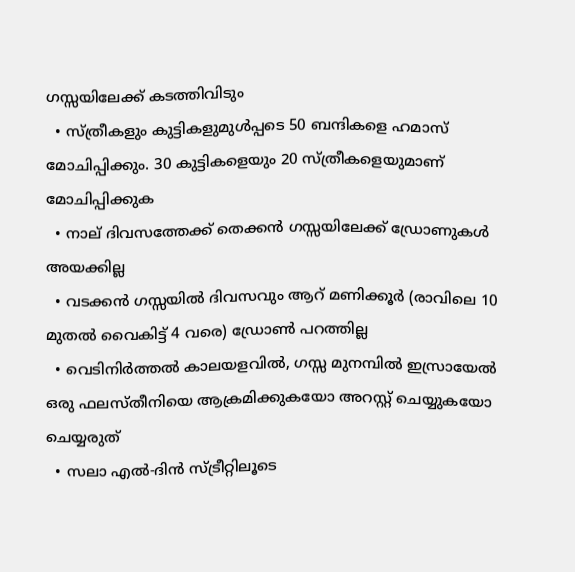ഗസ്സയിലേക്ക് കടത്തിവിടും
  • സ്ത്രീകളും കുട്ടികളുമുള്‍പ്പടെ 50 ബന്ദികളെ ഹമാസ് മോചിപ്പിക്കും. 30 കുട്ടികളെയും 20 സ്ത്രീകളെയുമാണ് മോചിപ്പിക്കുക
  • നാല് ദിവസത്തേക്ക് തെക്കന്‍ ഗസ്സയിലേക്ക് ഡ്രോണുകള്‍ അയക്കില്ല
  • വടക്കന്‍ ഗസ്സയില്‍ ദിവസവും ആറ് മണിക്കൂര്‍ (രാവിലെ 10 മുതല്‍ വൈകിട്ട് 4 വരെ) ഡ്രോണ്‍ പറത്തില്ല
  • വെടിനിർത്തൽ കാലയളവിൽ, ഗസ്സ മുനമ്പിൽ ഇസ്രായേല്‍ ഒരു ഫലസ്തീനിയെ ആക്രമിക്കുകയോ അറസ്റ്റ് ചെയ്യുകയോ ചെയ്യരുത്
  • സലാ എൽ-ദിൻ സ്ട്രീറ്റിലൂടെ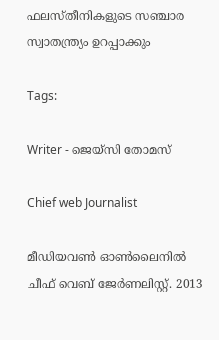ഫലസ്തീനികളുടെ സഞ്ചാര സ്വാതന്ത്ര്യം ഉറപ്പാക്കും

Tags:

Writer - ജെയ്സി തോമസ്

Chief web Journalist

മീഡിയവൺ ഓൺലൈനിൽ ചീഫ് വെബ് ജേർണലിസ്റ്റ്. 2013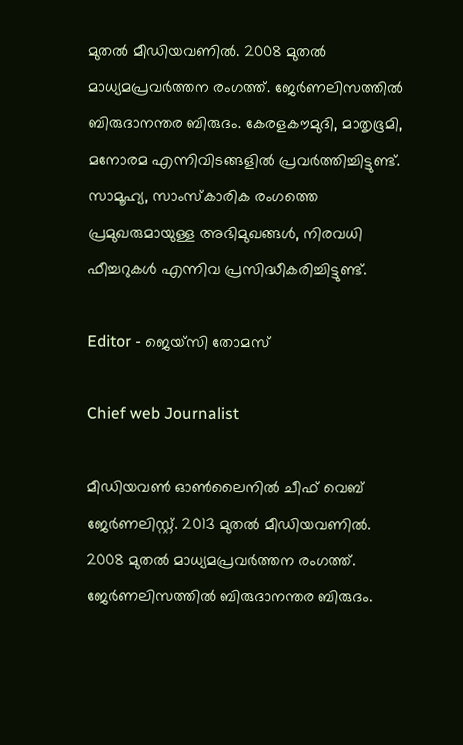മുതൽ മീഡിയവണിൽ. 2008 മുതൽ മാധ്യമപ്രവർത്തന രംഗത്ത്. ജേർണലിസത്തിൽ ബിരുദാനന്തര ബിരുദം. കേരളകൗമുദി, മാതൃഭൂമി, മനോരമ എന്നിവിടങ്ങളിൽ പ്രവർത്തിച്ചിട്ടുണ്ട്. സാമൂഹ്യ, സാംസ്‌കാരിക രംഗത്തെ പ്രമുഖരുമായുള്ള അഭിമുഖങ്ങൾ, നിരവധി ഫീച്ചറുകൾ എന്നിവ പ്രസിദ്ധീകരിച്ചിട്ടുണ്ട്.

Editor - ജെയ്സി തോമസ്

Chief web Journalist

മീഡിയവൺ ഓൺലൈനിൽ ചീഫ് വെബ് ജേർണലിസ്റ്റ്. 2013 മുതൽ മീഡിയവണിൽ. 2008 മുതൽ മാധ്യമപ്രവർത്തന രംഗത്ത്. ജേർണലിസത്തിൽ ബിരുദാനന്തര ബിരുദം.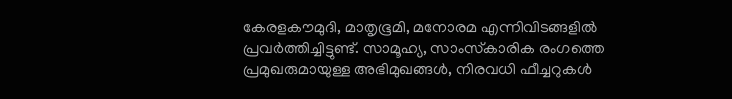കേരളകൗമുദി, മാതൃഭൂമി, മനോരമ എന്നിവിടങ്ങളിൽ പ്രവർത്തിച്ചിട്ടുണ്ട്. സാമൂഹ്യ, സാംസ്‌കാരിക രംഗത്തെ പ്രമുഖരുമായുള്ള അഭിമുഖങ്ങൾ, നിരവധി ഫീച്ചറുകൾ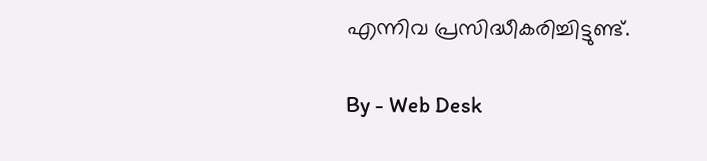എന്നിവ പ്രസിദ്ധീകരിച്ചിട്ടുണ്ട്.

By - Web Desk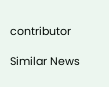contributor

Similar News